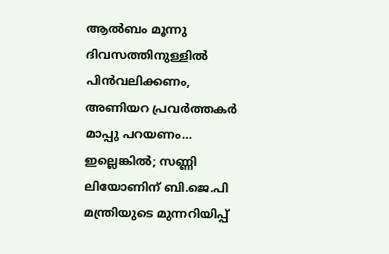ആല്‍ബം മൂന്നു ദിവസത്തിനുള്ളില്‍ പിന്‍വലിക്കണം, അണിയറ പ്രവര്‍ത്തകര്‍ മാപ്പു പറയണം… ഇല്ലെങ്കില്‍; സണ്ണി ലിയോണിന് ബി.ജെ.പി മന്ത്രിയുടെ മുന്നറിയിപ്പ്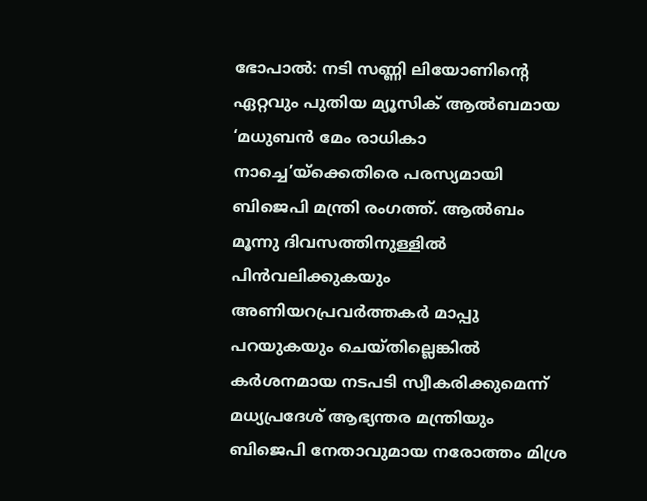ഭോപാല്‍: നടി സണ്ണി ലിയോണിന്റെ ഏറ്റവും പുതിയ മ്യൂസിക് ആല്‍ബമായ ‘മധുബന്‍ മേം രാധികാ നാച്ചെ’യ്ക്കെതിരെ പരസ്യമായി ബിജെപി മന്ത്രി രംഗത്ത്. ആല്‍ബം മൂന്നു ദിവസത്തിനുള്ളില്‍ പിന്‍വലിക്കുകയും അണിയറപ്രവര്‍ത്തകര്‍ മാപ്പു പറയുകയും ചെയ്തില്ലെങ്കില്‍ കര്‍ശനമായ നടപടി സ്വീകരിക്കുമെന്ന് മധ്യപ്രദേശ് ആഭ്യന്തര മന്ത്രിയും ബിജെപി നേതാവുമായ നരോത്തം മിശ്ര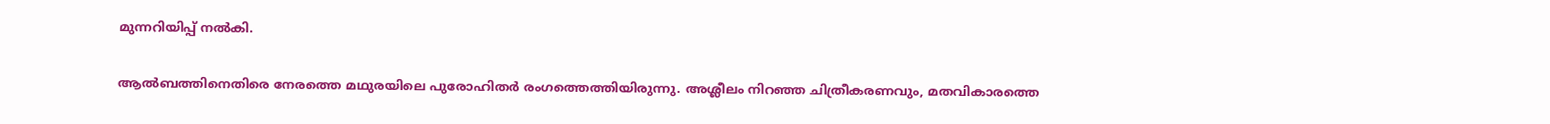മുന്നറിയിപ്പ് നല്‍കി.

ആല്‍ബത്തിനെതിരെ നേരത്തെ മഥുരയിലെ പുരോഹിതര്‍ രംഗത്തെത്തിയിരുന്നു. അശ്ലീലം നിറഞ്ഞ ചിത്രീകരണവും, മതവികാരത്തെ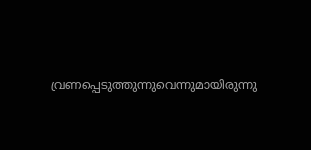വ്രണപ്പെടുത്തുന്നുവെന്നുമായിരുന്നു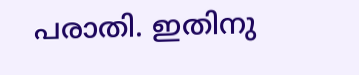പരാതി. ഇതിനു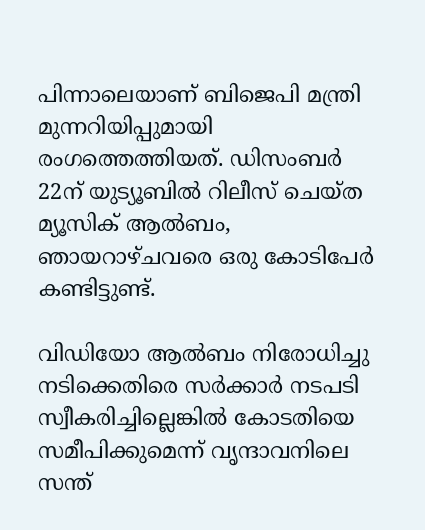പിന്നാലെയാണ് ബിജെപി മന്ത്രി മുന്നറിയിപ്പുമായി രംഗത്തെത്തിയത്. ഡിസംബര്‍ 22ന് യുട്യൂബില്‍ റിലീസ് ചെയ്ത മ്യൂസിക് ആല്‍ബം, ഞായറാഴ്ചവരെ ഒരു കോടിപേര്‍ കണ്ടിട്ടുണ്ട്.

വിഡിയോ ആല്‍ബം നിരോധിച്ചു നടിക്കെതിരെ സര്‍ക്കാര്‍ നടപടി സ്വീകരിച്ചില്ലെങ്കില്‍ കോടതിയെ സമീപിക്കുമെന്ന് വൃന്ദാവനിലെ സന്ത്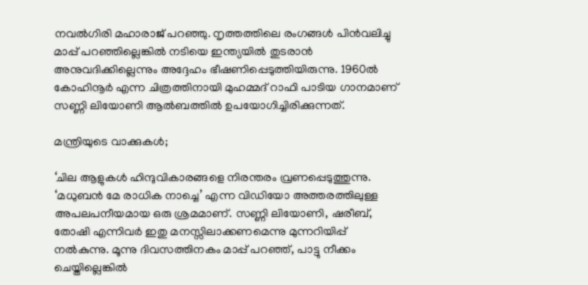നവല്‍ഗിരി മഹാരാജ് പറഞ്ഞു. നൃത്തത്തിലെ രംഗങ്ങള്‍ പിന്‍വലിച്ചു മാപ്പ് പറഞ്ഞില്ലെങ്കില്‍ നടിയെ ഇന്ത്യയില്‍ തുടരാന്‍ അനുവദിക്കില്ലെന്നും അദ്ദേഹം ഭീഷണിപ്പെടുത്തിയിരുന്നു. 1960ല്‍ കോഹിനൂര്‍ എന്ന ചിത്രത്തിനായി മുഹമ്മദ് റാഫി പാടിയ ഗാനമാണ് സണ്ണി ലിയോണി ആല്‍ബത്തില്‍ ഉപയോഗിച്ചിരിക്കുന്നത്.

മന്ത്രിയുടെ വാക്കുകള്‍;

‘ചില ആളുകള്‍ ഹിന്ദുവികാരങ്ങളെ നിരന്തരം വ്രണപ്പെടുത്തുന്നു. ‘മധുബന്‍ മേ രാധിക നാച്ചെ’ എന്ന വിഡിയോ അത്തരത്തിലുള്ള അപലപനീയമായ ഒരു ശ്രമമാണ്. സണ്ണി ലിയോണി, ഷരീബ്, തോഷി എന്നിവര്‍ ഇതു മനസ്സിലാക്കണമെന്നു മുന്നറിയിപ്പ് നല്‍കുന്നു. മൂന്നു ദിവസത്തിനകം മാപ്പ് പറഞ്ഞ്, പാട്ടു നീക്കം ചെയ്തില്ലെങ്കില്‍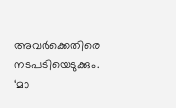അവര്‍ക്കെതിരെ നടപടിയെടുക്കും. ‘മാ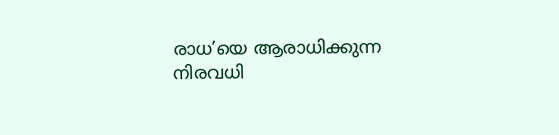രാധ’യെ ആരാധിക്കുന്ന നിരവധി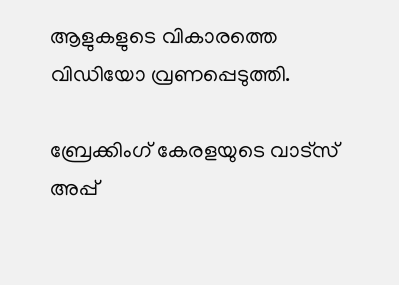ആളുകളുടെ വികാരത്തെ വിഡിയോ വ്രണപ്പെടുത്തി.

ബ്രേക്കിംഗ് കേരളയുടെ വാട്സ് അപ്പ്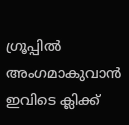ഗ്രൂപ്പിൽ അംഗമാകുവാൻ ഇവിടെ ക്ലിക്ക്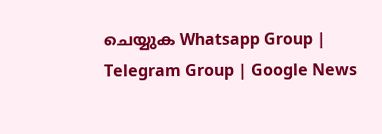ചെയ്യുക Whatsapp Group | Telegram Group | Google News